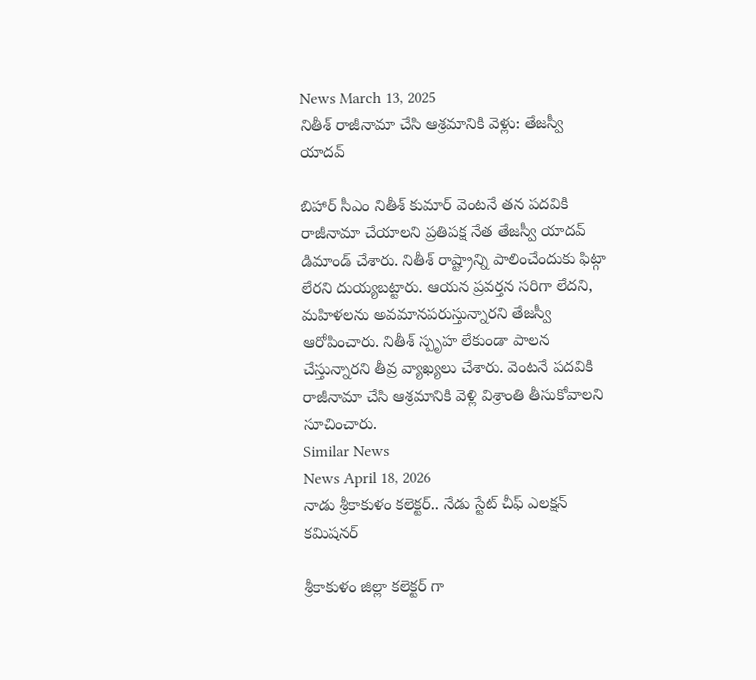News March 13, 2025
నితీశ్ రాజీనామా చేసి ఆశ్రమానికి వెళ్లు: తేజస్వీ యాదవ్

బిహార్ సీఎం నితీశ్ కుమార్ వెంటనే తన పదవికి రాజీనామా చేయాలని ప్రతిపక్ష నేత తేజస్వీ యాదవ్ డిమాండ్ చేశారు. నితీశ్ రాష్ట్రాన్ని పాలించేందుకు ఫిట్గా లేరని దుయ్యబట్టారు. ఆయన ప్రవర్తన సరిగా లేదని, మహిళలను అవమానపరుస్తున్నారని తేజస్వీ ఆరోపించారు. నితీశ్ స్పృహ లేకుండా పాలన చేస్తున్నారని తీవ్ర వ్యాఖ్యలు చేశారు. వెంటనే పదవికి రాజీనామా చేసి ఆశ్రమానికి వెళ్లి విశ్రాంతి తీసుకోవాలని సూచించారు.
Similar News
News April 18, 2026
నాడు శ్రీకాకుళం కలెక్టర్.. నేడు స్టేట్ చీఫ్ ఎలక్షన్ కమిషనర్

శ్రీకాకుళం జిల్లా కలెక్టర్ గా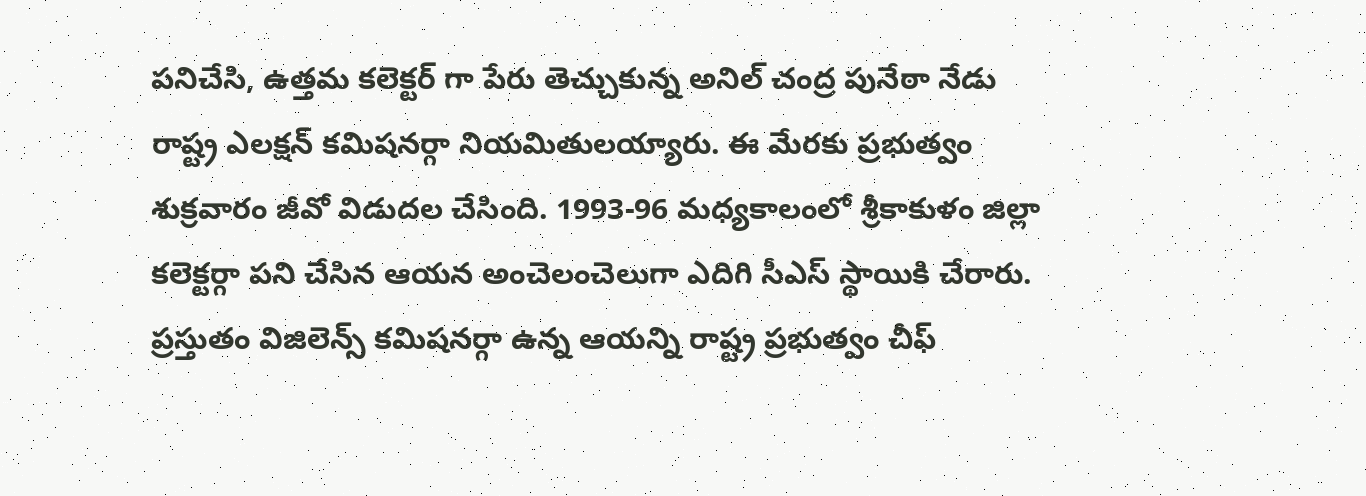పనిచేసి, ఉత్తమ కలెక్టర్ గా పేరు తెచ్చుకున్న అనిల్ చంద్ర పునేఠా నేడు రాష్ట్ర ఎలక్షన్ కమిషనర్గా నియమితులయ్యారు. ఈ మేరకు ప్రభుత్వం శుక్రవారం జీవో విడుదల చేసింది. 1993-96 మధ్యకాలంలో శ్రీకాకుళం జిల్లా కలెక్టర్గా పని చేసిన ఆయన అంచెలంచెలుగా ఎదిగి సీఎస్ స్థాయికి చేరారు. ప్రస్తుతం విజిలెన్స్ కమిషనర్గా ఉన్న ఆయన్ని రాష్ట్ర ప్రభుత్వం చీఫ్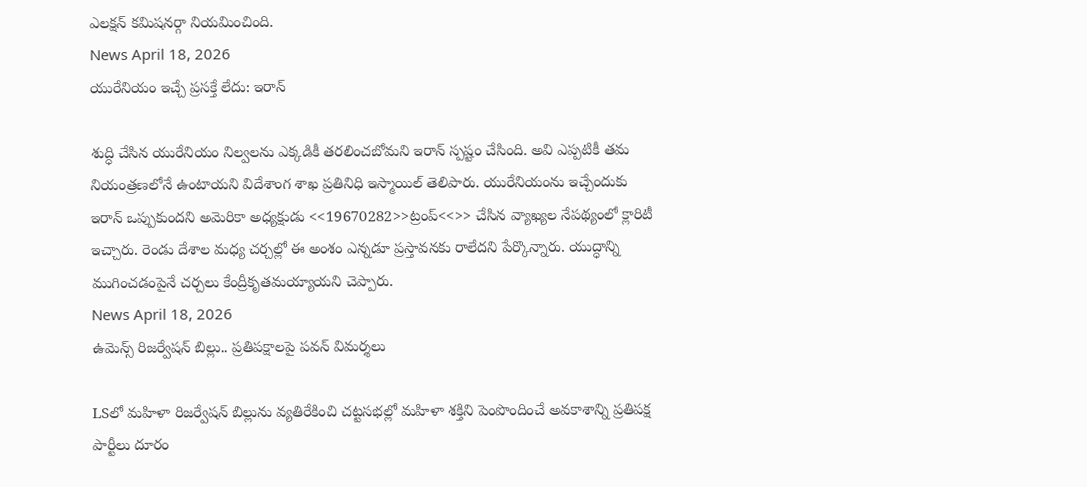ఎలక్షన్ కమిషనర్గా నియమించింది.
News April 18, 2026
యురేనియం ఇచ్చే ప్రసక్తే లేదు: ఇరాన్

శుద్ధి చేసిన యురేనియం నిల్వలను ఎక్కడికీ తరలించబోమని ఇరాన్ స్పష్టం చేసింది. అవి ఎప్పటికీ తమ నియంత్రణలోనే ఉంటాయని విదేశాంగ శాఖ ప్రతినిధి ఇస్మాయిల్ తెలిపారు. యురేనియంను ఇచ్చేందుకు ఇరాన్ ఒప్పుకుందని అమెరికా అధ్యక్షుడు <<19670282>>ట్రంప్<<>> చేసిన వ్యాఖ్యల నేపథ్యంలో క్లారిటీ ఇచ్చారు. రెండు దేశాల మధ్య చర్చల్లో ఈ అంశం ఎన్నడూ ప్రస్తావనకు రాలేదని పేర్కొన్నారు. యుద్ధాన్ని ముగించడంపైనే చర్చలు కేంద్రీకృతమయ్యాయని చెప్పారు.
News April 18, 2026
ఉమెన్స్ రిజర్వేషన్ బిల్లు.. ప్రతిపక్షాలపై పవన్ విమర్శలు

LSలో మహిళా రిజర్వేషన్ బిల్లును వ్యతిరేకించి చట్టసభల్లో మహిళా శక్తిని పెంపొందించే అవకాశాన్ని ప్రతిపక్ష పార్టీలు దూరం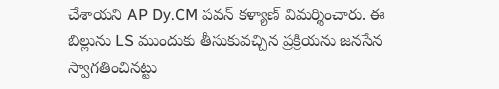చేశాయని AP Dy.CM పవన్ కళ్యాణ్ విమర్శించారు. ఈ బిల్లును LS ముందుకు తీసుకువచ్చిన ప్రక్రియను జనసేన స్వాగతించినట్టు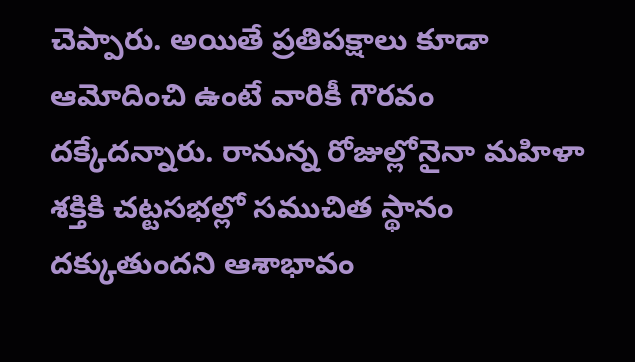చెప్పారు. అయితే ప్రతిపక్షాలు కూడా ఆమోదించి ఉంటే వారికీ గౌరవం దక్కేదన్నారు. రానున్న రోజుల్లోనైనా మహిళా శక్తికి చట్టసభల్లో సముచిత స్థానం దక్కుతుందని ఆశాభావం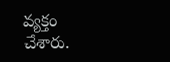వ్యక్తం చేశారు.